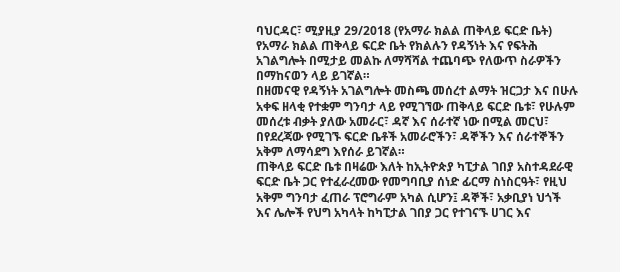ባህርዳር፣ ሚያዚያ 29/2018 (የአማራ ክልል ጠቅላይ ፍርድ ቤት)
የአማራ ክልል ጠቅላይ ፍርድ ቤት የክልሉን የዳኝነት እና የፍትሕ አገልግሎት በሚታይ መልኩ ለማሻሻል ተጨባጭ የለውጥ ስራዎችን በማከናወን ላይ ይገኛል።
በዘመናዊ የዳኝነት አገልግሎት መስጫ መሰረተ ልማት ዝርጋታ እና በሁሉ አቀፍ ዘላቂ የተቋም ግንባታ ላይ የሚገኘው ጠቅላይ ፍርድ ቤቱ፣ የሁሉም መሰረቱ ብቃት ያለው አመራር፣ ዳኛ እና ሰራተኛ ነው በሚል መርህ፣ በየደረጃው የሚገኙ ፍርድ ቤቶች አመራሮችን፣ ዳኞችን እና ሰራተኞችን አቅም ለማሳደግ እየሰራ ይገኛል።
ጠቅላይ ፍርድ ቤቱ በዛሬው እለት ከኢትዮጵያ ካፒታል ገበያ አስተዳደራዊ ፍርድ ቤት ጋር የተፈራረመው የመግባቢያ ሰነድ ፊርማ ስነስርዓት፣ የዚህ አቅም ግንባታ ፈጠራ ፕሮግራም አካል ሲሆን፤ ዳኞች፣ አቃቢያነ ህጎች እና ሌሎች የህግ አካላት ከካፒታል ገበያ ጋር የተገናኙ ሀገር እና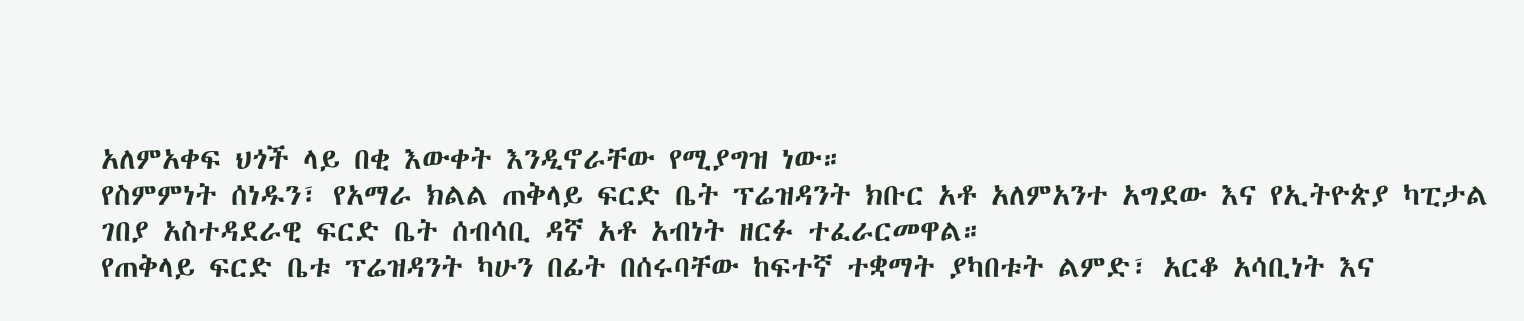አለምአቀፍ ህጎች ላይ በቂ እውቀት እንዲኖራቸው የሚያግዝ ነው።
የስምምነት ሰነዱን፣ የአማራ ክልል ጠቅላይ ፍርድ ቤት ፕሬዝዳንት ክቡር አቶ አለምአንተ አግደው እና የኢትዮጵያ ካፒታል ገበያ አስተዳደራዊ ፍርድ ቤት ሰብሳቢ ዳኛ አቶ አብነት ዘርፉ ተፈራርመዋል።
የጠቅላይ ፍርድ ቤቱ ፕሬዝዳንት ካሁን በፊት በሰሩባቸው ከፍተኛ ተቋማት ያካበቱት ልምድ፣ አርቆ አሳቢነት እና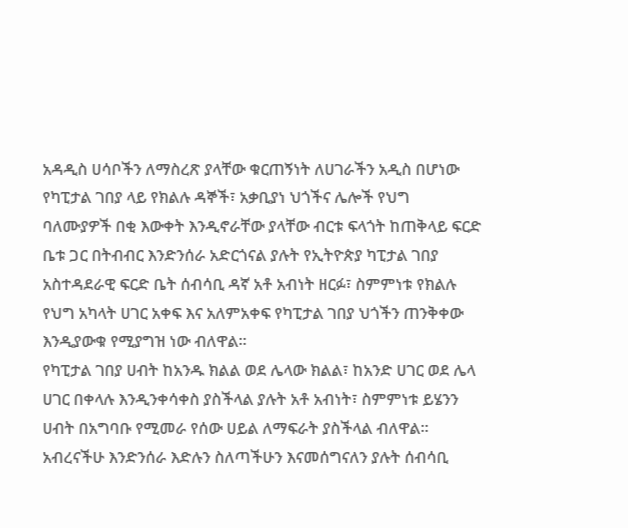አዳዲስ ሀሳቦችን ለማስረጽ ያላቸው ቁርጠኝነት ለሀገራችን አዲስ በሆነው የካፒታል ገበያ ላይ የክልሉ ዳኞች፣ አቃቢያነ ህጎችና ሌሎች የህግ ባለሙያዎች በቂ እውቀት እንዲኖራቸው ያላቸው ብርቱ ፍላጎት ከጠቅላይ ፍርድ ቤቱ ጋር በትብብር እንድንሰራ አድርጎናል ያሉት የኢትዮጵያ ካፒታል ገበያ አስተዳደራዊ ፍርድ ቤት ሰብሳቢ ዳኛ አቶ አብነት ዘርፉ፣ ስምምነቱ የክልሉ የህግ አካላት ሀገር አቀፍ እና አለምአቀፍ የካፒታል ገበያ ህጎችን ጠንቅቀው እንዲያውቁ የሚያግዝ ነው ብለዋል።
የካፒታል ገበያ ሀብት ከአንዱ ክልል ወደ ሌላው ክልል፣ ከአንድ ሀገር ወደ ሌላ ሀገር በቀላሉ እንዲንቀሳቀስ ያስችላል ያሉት አቶ አብነት፣ ስምምነቱ ይሄንን ሀብት በአግባቡ የሚመራ የሰው ሀይል ለማፍራት ያስችላል ብለዋል።
አብረናችሁ እንድንሰራ እድሉን ስለጣችሁን እናመሰግናለን ያሉት ሰብሳቢ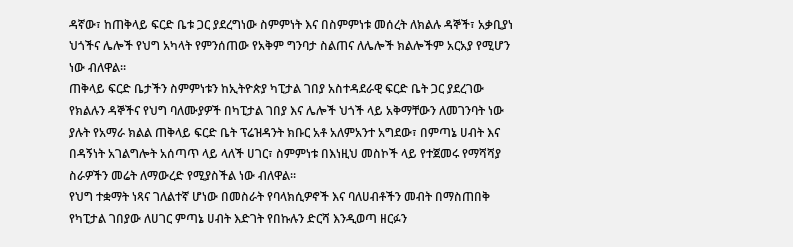ዳኛው፣ ከጠቅላይ ፍርድ ቤቱ ጋር ያደረግነው ስምምነት እና በስምምነቱ መሰረት ለክልሉ ዳኞች፣ አቃቢያነ ህጎችና ሌሎች የህግ አካላት የምንሰጠው የአቅም ግንባታ ስልጠና ለሌሎች ክልሎችም አርአያ የሚሆን ነው ብለዋል።
ጠቅላይ ፍርድ ቤታችን ስምምነቱን ከኢትዮጵያ ካፒታል ገበያ አስተዳደራዊ ፍርድ ቤት ጋር ያደረገው የክልሉን ዳኞችና የህግ ባለሙያዎች በካፒታል ገበያ እና ሌሎች ህጎች ላይ አቅማቸውን ለመገንባት ነው ያሉት የአማራ ክልል ጠቅላይ ፍርድ ቤት ፕሬዝዳንት ክቡር አቶ አለምአንተ አግደው፣ በምጣኔ ሀብት እና በዳኝነት አገልግሎት አሰጣጥ ላይ ላለች ሀገር፣ ስምምነቱ በእነዚህ መስኮች ላይ የተጀመሩ የማሻሻያ ስራዎችን መሬት ለማውረድ የሚያስችል ነው ብለዋል።
የህግ ተቋማት ነጻና ገለልተኛ ሆነው በመስራት የባላክሲዎኖች እና ባለሀብቶችን መብት በማስጠበቅ የካፒታል ገበያው ለሀገር ምጣኔ ሀብት እድገት የበኩሉን ድርሻ እንዲወጣ ዘርፉን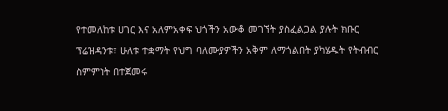የተመለከቱ ሀገር እና አለምአቀፍ ህጎችን አውቆ መገኘት ያስፈልጋል ያሉት ክቡር ፕሬዝዳንቱ፣ ሁለቱ ተቋማት የህግ ባለሙያዎችን አቅም ለማጎልበት ያካሄዱት የትብብር ስምምነት በተጀመሩ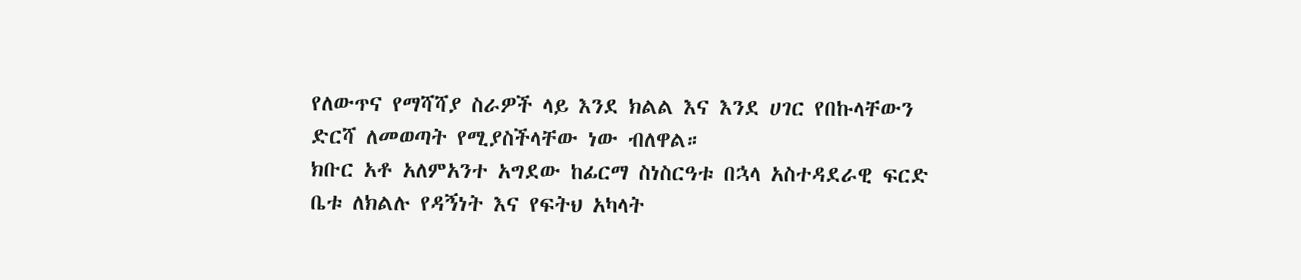የለውጥና የማሻሻያ ስራዎች ላይ እንደ ክልል እና እንደ ሀገር የበኩላቸውን ድርሻ ለመወጣት የሚያስችላቸው ነው ብለዋል።
ክቡር አቶ አለምአንተ አግደው ከፊርማ ስነስርዓቱ በኋላ አስተዳደራዊ ፍርድ ቤቱ ለክልሉ የዳኝነት እና የፍትህ አካላት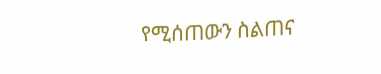የሚሰጠውን ስልጠና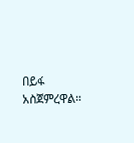በይፋ አስጀምረዋል።